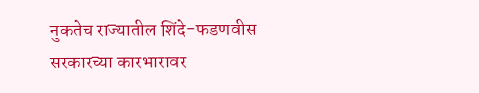नुकतेच राज्यातील शिंदे-फडणवीस सरकारच्या कारभारावर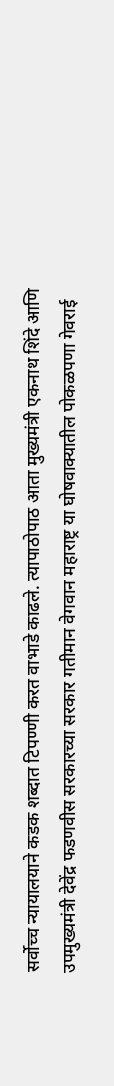सर्वोच्च न्यायालयाने कडक शब्दात टिपण्णी करत वाभाडे काढले. त्यापाठोपाठ आता मुख्यमंत्री एकनाथ शिंदे आणि उपमुख्यमंत्री देवेंद्र फडणवीस सरकारच्या सरकार गतीमान वेगवान महाराष्ट्र या घोषवाक्यातील पोकळपणा गेवराई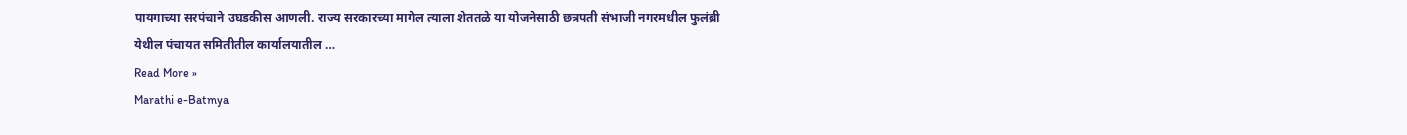पायगाच्या सरपंचाने उघडकीस आणली. राज्य सरकारच्या मागेल त्याला शेततळे या योजनेसाठी छत्रपती संभाजी नगरमधील फुलंब्री येथील पंचायत समितीतील कार्यालयातील …
Read More »
Marathi e-Batmya